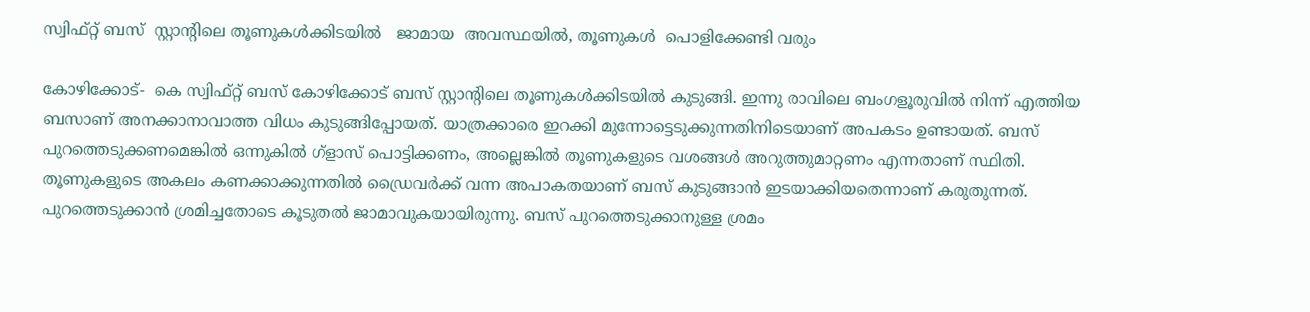സ്വിഫ്റ്റ് ബസ്  സ്റ്റാന്റിലെ തൂണുകള്‍ക്കിടയില്‍   ജാമായ  അവസ്ഥയില്‍, തൂണുകള്‍  പൊളിക്കേണ്ടി വരും

കോഴിക്കോട്-  കെ സ്വിഫ്റ്റ് ബസ് കോഴിക്കോട് ബസ് സ്റ്റാന്റിലെ തൂണുകള്‍ക്കിടയില്‍ കുടുങ്ങി. ഇന്നു രാവിലെ ബംഗളൂരുവില്‍ നിന്ന് എത്തിയ ബസാണ് അനക്കാനാവാത്ത വിധം കുടുങ്ങിപ്പോയത്. യാത്രക്കാരെ ഇറക്കി മുന്നോട്ടെടുക്കുന്നതിനിടെയാണ് അപകടം ഉണ്ടായത്. ബസ് പുറത്തെടുക്കണമെങ്കില്‍ ഒന്നുകില്‍ ഗ്‌ളാസ് പൊട്ടിക്കണം, അല്ലെങ്കില്‍ തൂണുകളുടെ വശങ്ങള്‍ അറുത്തുമാറ്റണം എന്നതാണ് സ്ഥിതി. തൂണുകളുടെ അകലം കണക്കാക്കുന്നതില്‍ ഡ്രൈവര്‍ക്ക് വന്ന അപാകതയാണ് ബസ് കുടുങ്ങാന്‍ ഇടയാക്കിയതെന്നാണ് കരുതുന്നത്. പുറത്തെടുക്കാന്‍ ശ്രമിച്ചതോടെ കൂടുതല്‍ ജാമാവുകയായിരുന്നു. ബസ് പുറത്തെടുക്കാനുള്ള ശ്രമം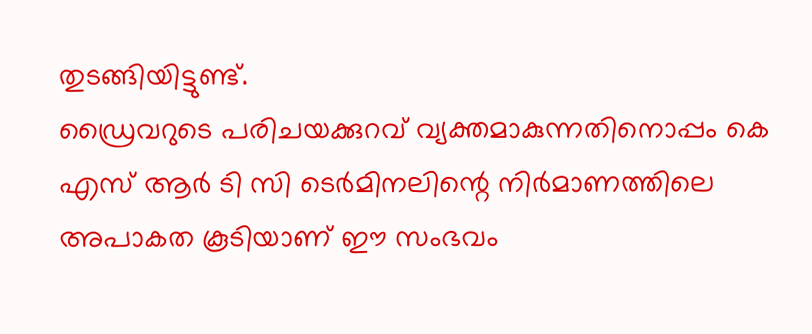തുടങ്ങിയിട്ടുണ്ട്.
ഡ്രൈവറുടെ പരിചയക്കുറവ് വ്യക്തമാകുന്നതിനൊപ്പം കെ എസ് ആര്‍ ടി സി ടെര്‍മിനലിന്റെ നിര്‍മാണത്തിലെ അപാകത കൂടിയാണ് ഈ സംഭവം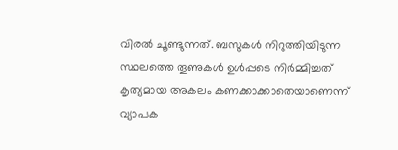വിരല്‍ ചൂണ്ടുന്നത്. ബസുകള്‍ നിറുത്തിയിടുന്ന സ്ഥലത്തെ തൂണുകള്‍ ഉള്‍പ്പടെ നിര്‍മ്മിച്ചത് കൃത്യമായ അകലം കണക്കാക്കാതെയാണെന്ന് വ്യാപക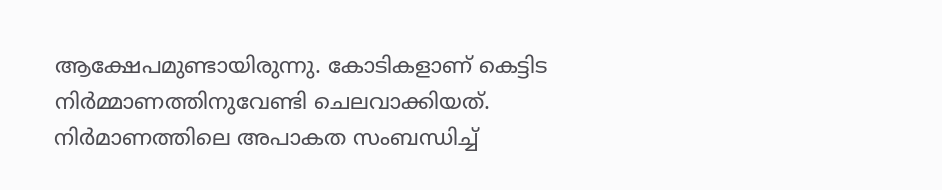ആക്ഷേപമുണ്ടായിരുന്നു. കോടികളാണ് കെട്ടിട നിര്‍മ്മാണത്തിനുവേണ്ടി ചെലവാക്കിയത്. നിര്‍മാണത്തിലെ അപാകത സംബന്ധിച്ച്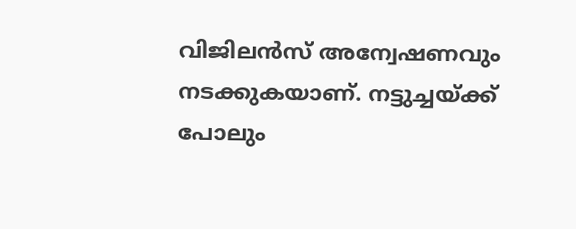വിജിലന്‍സ് അന്വേഷണവും നടക്കുകയാണ്. നട്ടുച്ചയ്ക്ക് പോലും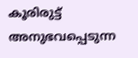കൂരിരുട്ട് അനുഭവപ്പെടുന്ന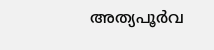അത്യപൂര്‍വ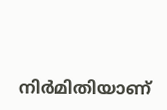നിര്‍മിതിയാണ്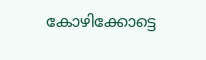കോഴിക്കോട്ടെ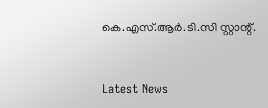കെ.എസ്.ആര്‍.ടി.സി സ്റ്റാന്റ്.


Latest News